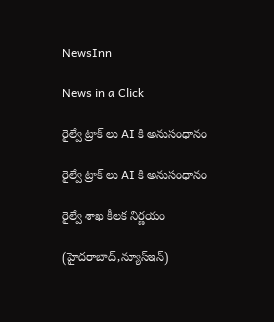NewsInn

News in a Click

రైల్వే ట్రాక్ లు AI కి అనుసంధానం

రైల్వే ట్రాక్ లు AI కి అనుసంధానం

రైల్వే శాఖ కీల‌క నిర్ణ‌యం

(హైద‌రాబాద్,న్యూస్ఇన్‌)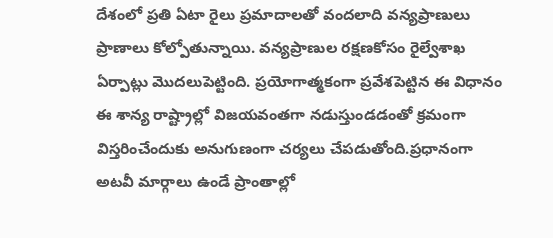దేశంలో ప్ర‌తి ఏటా రైలు ప్ర‌మాదాల‌తో వంద‌లాది వ‌న్య‌ప్రాణులు ప్రాణాలు కోల్పోతున్నాయి. వ‌న్య‌ప్రాణుల ర‌క్ష‌ణ‌కోసం రైల్వేశాఖ ఏర్పాట్లు మొద‌లుపెట్టింది. ప్ర‌యోగాత్మ‌కంగా ప్ర‌వేశ‌పెట్టిన ఈ విధానం ఈ శాన్య రాష్ట్రాల్లో విజ‌య‌వంత‌గా న‌డుస్తుండ‌డంతో క్ర‌మంగా విస్త‌రించేందుకు అనుగుణంగా చ‌ర్య‌లు చేప‌డుతోంది.ప్ర‌ధానంగా అట‌వీ మార్గాలు ఉండే ప్రాంతాల్లో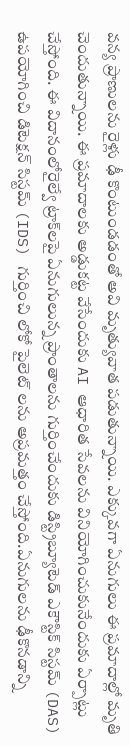వ‌న్య ప్రాణులను రైళ్లు ఢీ కొంటుండడంతో అవి మృత్యువాత ప‌డుతున్నాయి. ఎక్కువ‌గా ఏనుగులు ఈ ప్ర‌మాదాల్లో మృతి చెందుతున్నాయి. ఈ ప్ర‌మాదాల‌కు అడ్డుక‌ట్ట వేసేందుకు AI ఆధారిత సేవ‌ల‌ను వినియోగించుకునేందుకు ఏర్పాట్లు చేస్తోంది. ఈ విదానంలోరైల్వే ట్రాక్‌లపై ఏనుగులున్న ప్రాంతాల‌ను గుర్తించేందుకు డిస్ట్రిబ్యూటెడ్ ఎకౌస్టిక్ సిస్టమ్ (DAS) ఉపయోగించి డిటెక్షన్ సిస్టమ్ (IDS) గుర్తించి లోకో పైలెట్ ల‌ను అప్ర‌మ‌త్తం చేస్తోంది.ఏనుగుల‌ను ఢీకొనడాన్ని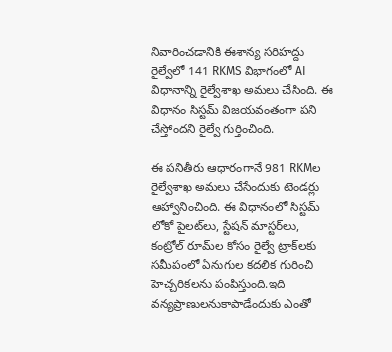నివారించడానికి ఈశాన్య సరిహద్దు రైల్వేలో 141 RKMS విభాగంలో AI విధానాన్ని రైల్వేశాఖ‌ అమలు చేసింది. ఈ విధానం సిస్టమ్ విజయవంతంగా పని చేస్తోందని రైల్వే గుర్తించింది.

ఈ ప‌నితీరు ఆధారంగానే 981 RKMల రైల్వేశాఖ అమ‌లు చేసేందుకు టెండర్లు ఆహ్వానించింది. ఈ విధానంలో సిస్టమ్ లోకో పైలట్‌లు, స్టేషన్ మాస్టర్‌లు, కంట్రోల్ రూమ్‌ల కోసం రైల్వే ట్రాక్‌లకు సమీపంలో ఏనుగుల కదలిక గురించి హెచ్చరికలను పంపిస్తుంది.ఇది వ‌న్య‌ప్రాణుల‌నుకాపాడేందుకు ఎంతో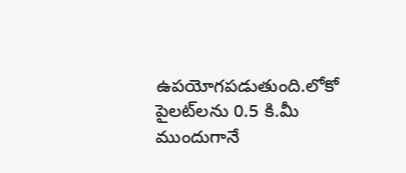ఉప‌యోగ‌ప‌డుతుంది.లోకో పైలట్‌లను 0.5 కి.మీ ముందుగానే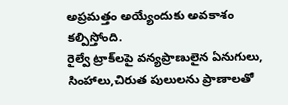అప్రమత్తం అయ్యేందుకు అవ‌కాశం క‌ల్పిస్తోంది.
రైల్వే ట్రాక్‌లపై వన్యప్రాణులైన‌ ఏనుగులు, సింహాలు,చిరుత పులుల‌ను ప్రాణాల‌తో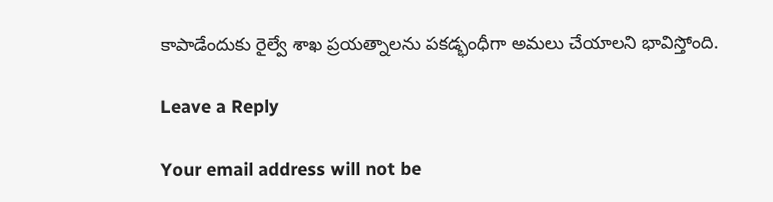కాపాడేందుకు రైల్వే శాఖ ప్రయత్నాలను పక‌డ్భంధీగా అమ‌లు చేయాల‌ని భావిస్తోంది.

Leave a Reply

Your email address will not be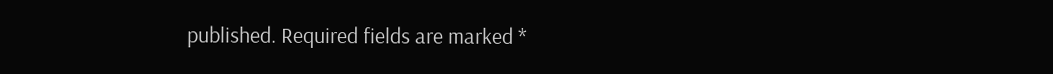published. Required fields are marked *